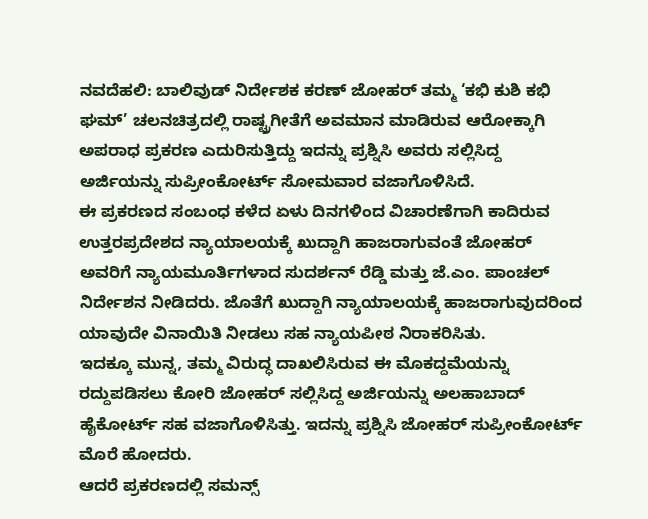ನವದೆಹಲಿ: ಬಾಲಿವುಡ್ ನಿರ್ದೇಶಕ ಕರಣ್ ಜೋಹರ್ ತಮ್ಮ ‘ಕಭಿ ಕುಶಿ ಕಭಿ ಘಮ್’ ಚಲನಚಿತ್ರದಲ್ಲಿ ರಾಷ್ಟ್ರಗೀತೆಗೆ ಅವಮಾನ ಮಾಡಿರುವ ಆರೋಕ್ಕಾಗಿ ಅಪರಾಧ ಪ್ರಕರಣ ಎದುರಿಸುತ್ತಿದ್ದು ಇದನ್ನು ಪ್ರಶ್ನಿಸಿ ಅವರು ಸಲ್ಲಿಸಿದ್ದ ಅರ್ಜಿಯನ್ನು ಸುಪ್ರೀಂಕೋರ್ಟ್ ಸೋಮವಾರ ವಜಾಗೊಳಿಸಿದೆ.
ಈ ಪ್ರಕರಣದ ಸಂಬಂಧ ಕಳೆದ ಏಳು ದಿನಗಳಿಂದ ವಿಚಾರಣೆಗಾಗಿ ಕಾದಿರುವ ಉತ್ತರಪ್ರದೇಶದ ನ್ಯಾಯಾಲಯಕ್ಕೆ ಖುದ್ದಾಗಿ ಹಾಜರಾಗುವಂತೆ ಜೋಹರ್ ಅವರಿಗೆ ನ್ಯಾಯಮೂರ್ತಿಗಳಾದ ಸುದರ್ಶನ್ ರೆಡ್ಡಿ ಮತ್ತು ಜೆ.ಎಂ. ಪಾಂಚಲ್ ನಿರ್ದೇಶನ ನೀಡಿದರು. ಜೊತೆಗೆ ಖುದ್ದಾಗಿ ನ್ಯಾಯಾಲಯಕ್ಕೆ ಹಾಜರಾಗುವುದರಿಂದ ಯಾವುದೇ ವಿನಾಯಿತಿ ನೀಡಲು ಸಹ ನ್ಯಾಯಪೀಠ ನಿರಾಕರಿಸಿತು.
ಇದಕ್ಕೂ ಮುನ್ನ, ತಮ್ಮ ವಿರುದ್ಧ ದಾಖಲಿಸಿರುವ ಈ ಮೊಕದ್ದಮೆಯನ್ನು ರದ್ದುಪಡಿಸಲು ಕೋರಿ ಜೋಹರ್ ಸಲ್ಲಿಸಿದ್ದ ಅರ್ಜಿಯನ್ನು ಅಲಹಾಬಾದ್ ಹೈಕೋರ್ಟ್ ಸಹ ವಜಾಗೊಳಿಸಿತ್ತು. ಇದನ್ನು ಪ್ರಶ್ನಿಸಿ ಜೋಹರ್ ಸುಪ್ರೀಂಕೋರ್ಟ್ ಮೊರೆ ಹೋದರು.
ಆದರೆ ಪ್ರಕರಣದಲ್ಲಿ ಸಮನ್ಸ್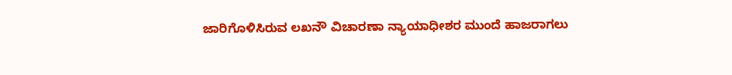ಜಾರಿಗೊಳಿಸಿರುವ ಲಖನೌ ವಿಚಾರಣಾ ನ್ಯಾಯಾಧೀಶರ ಮುಂದೆ ಹಾಜರಾಗಲು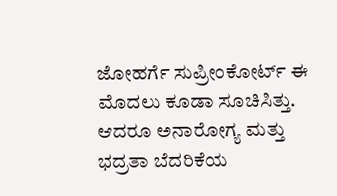ಜೋಹರ್ಗೆ ಸುಪ್ರೀಂಕೋರ್ಟ್ ಈ ಮೊದಲು ಕೂಡಾ ಸೂಚಿಸಿತ್ತು. ಆದರೂ ಅನಾರೋಗ್ಯ ಮತ್ತು ಭದ್ರತಾ ಬೆದರಿಕೆಯ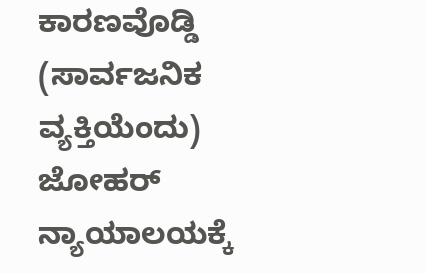ಕಾರಣವೊಡ್ಡಿ (ಸಾರ್ವಜನಿಕ ವ್ಯಕ್ತಿಯೆಂದು) ಜೋಹರ್ ನ್ಯಾಯಾಲಯಕ್ಕೆ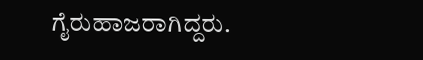ಗೈರುಹಾಜರಾಗಿದ್ದರು.